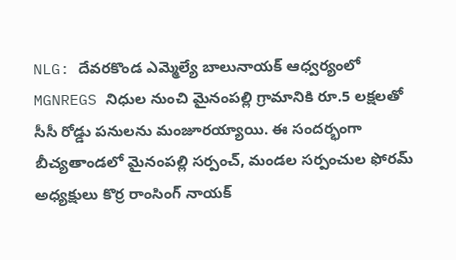NLG: దేవరకొండ ఎమ్మెల్యే బాలునాయక్ ఆధ్వర్యంలో MGNREGS నిధుల నుంచి మైనంపల్లి గ్రామానికి రూ.5 లక్షలతో సీసీ రోడ్డు పనులను మంజూరయ్యాయి. ఈ సందర్భంగా బీచ్యతాండలో మైనంపల్లి సర్పంచ్, మండల సర్పంచుల ఫోరమ్ అధ్యక్షులు కొర్ర రాంసింగ్ నాయక్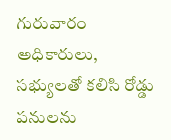గురువారం అధికారులు, సభ్యులతో కలిసి రోడ్డు పనులను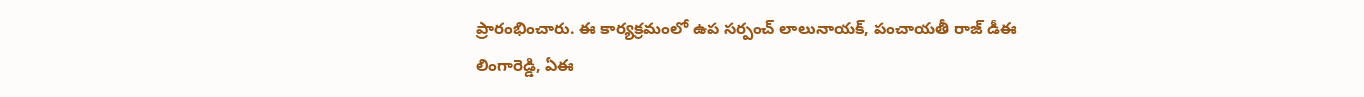ప్రారంభించారు. ఈ కార్యక్రమంలో ఉప సర్పంచ్ లాలునాయక్, పంచాయతీ రాజ్ డీఈ లింగారెడ్డి, ఏఈ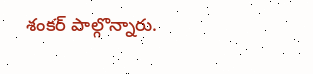శంకర్ పాల్గొన్నారు.